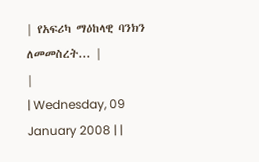| የአፍሪካ ማዕከላዊ ባንክን ለመመስረት... |
|
| Wednesday, 09 January 2008 | |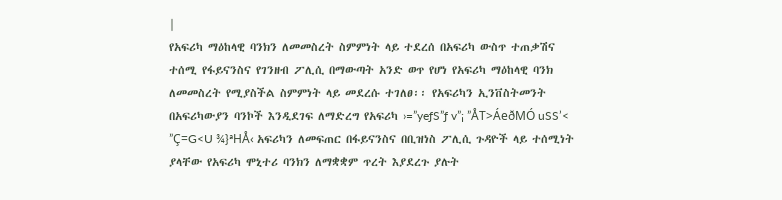|
የአፍሪካ ማዕከላዊ ባንክን ለመመስረት ስምምነት ላይ ተደረሰ በአፍሪካ ውስጥ ተጠቃሽና ተሰሚ የፋይናንስና የገንዘብ ፖሊሲ በማውጣት አንድ ወጥ የሆነ የአፍሪካ ማዕከላዊ ባንክ ለመመስረት የሚያስችል ስምምነት ላይ መደረሱ ተገለፀ፡፡ የአፍሪካን ኢንቨስትመንት በአፍሪካውያን ባንኮች እንዲደገፍ ለማድረግ የአፍሪካ ›=”yeƒS”ƒ v”¡ ”ÅT>ÁeðMÓ uSS’< ”Ç=G<U ¾}ªHÅ‹ አፍሪካን ለመፍጠር በፋይናንስና በቢዝነስ ፖሊሲ ጉዳዮች ላይ ተሰሚነት ያላቸው የአፍሪካ ሞኒተሪ ባንክን ለማቋቋም ጥረት እያደረጉ ያሉት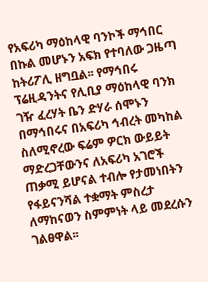የአፍሪካ ማዕከላዊ ባንኮች ማኅበር በኩል መሆኑን አፍክ የተባለው ጋዜጣ ከትሪፖሊ ዘግቧል፡፡ የማኅበሩ ፕሬዚዳንትና የሊቢያ ማዕከላዊ ባንክ ገዥ ፈረሃት ቤን ድሃራ ሰሞኑን በማኅበሩና በአፍሪካ ኅብረት መካከል ስለሚኖረው ፍሬም ዎርክ ውይይት ማድረጋቸውንና ለአፍሪካ አገሮች ጠቃሚ ይሆናል ተብሎ የታመነበትን የፋይናንሻል ተቋማት ምስረታ ለማከናወን ስምምነት ላይ መደረሱን ገልፀዋል፡፡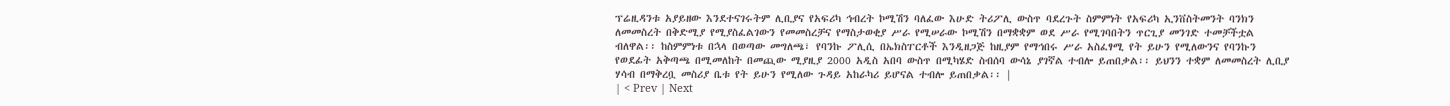ፕሬዚዳንቱ አያይዘው እንደተናገሩትም ሊቢያና የአፍሪካ ኅብረት ኮሚሽን ባለፈው እሁድ ትሪፖሊ ውስጥ ባደረጉት ስምምነት የአፍሪካ ኢንቨስትመንት ባንክን ለመመስረት በቅድሚያ የሚያስፈልገውን የመመስረቻና የማስታወቂያ ሥራ የሚሠራው ኮሚሽን በማቋቋም ወደ ሥራ የሚገባበትን ጥርጊያ መንገድ ተመቻችቷል ብለዋል፡፡ ከስምምነቱ በኋላ በወጣው መግለጫ፣ የባንኩ ፖሊሲ በኤክስፐርቶች እንዲዘጋጅ ከዚያም የማኅበሩ ሥራ አስፈፃሚ የት ይሁን የሚለውንና የባንኩን የወደፊት አቅጣጫ በሚመለከት በመጪው ሚያዚያ 2000 አዲስ አበባ ውስጥ በሚካሄድ ስብሰባ ውሳኔ ያገኛል ተብሎ ይጠበቃል፡፡ ይህንን ተቋም ለመመስረት ሊቢያ ሃሳብ በማቅረቧ መስሪያ ቤቱ የት ይሁን የሚለው ጉዳይ አከራካሪ ይሆናል ተብሎ ይጠበቃል፡፡ |
| < Prev | Next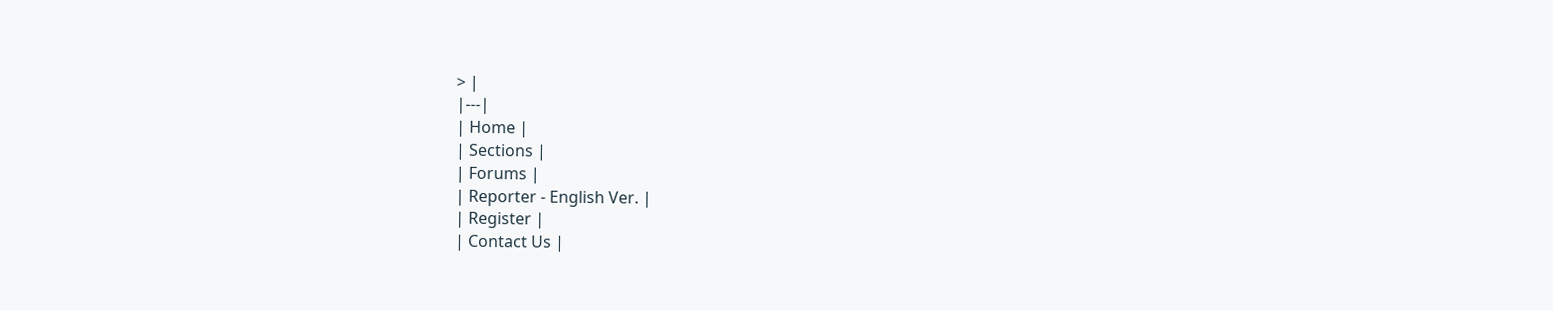> |
|---|
| Home |
| Sections |
| Forums |
| Reporter - English Ver. |
| Register |
| Contact Us |